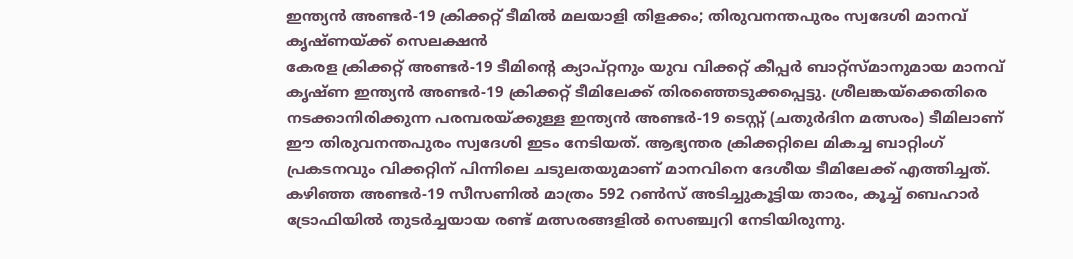ഇന്ത്യൻ അണ്ടർ-19 ക്രിക്കറ്റ് ടീമിൽ മലയാളി തിളക്കം; തിരുവനന്തപുരം സ്വദേശി മാനവ് കൃഷ്ണയ്ക്ക് സെലക്ഷൻ
കേരള ക്രിക്കറ്റ് അണ്ടർ-19 ടീമിന്റെ ക്യാപ്റ്റനും യുവ വിക്കറ്റ് കീപ്പർ ബാറ്റ്സ്മാനുമായ മാനവ് കൃഷ്ണ ഇന്ത്യൻ അണ്ടർ-19 ക്രിക്കറ്റ് ടീമിലേക്ക് തിരഞ്ഞെടുക്കപ്പെട്ടു. ശ്രീലങ്കയ്ക്കെതിരെ നടക്കാനിരിക്കുന്ന പരമ്പരയ്ക്കുള്ള ഇന്ത്യൻ അണ്ടർ-19 ടെസ്റ്റ് (ചതുർദിന മത്സരം) ടീമിലാണ് ഈ തിരുവനന്തപുരം സ്വദേശി ഇടം നേടിയത്. ആഭ്യന്തര ക്രിക്കറ്റിലെ മികച്ച ബാറ്റിംഗ് പ്രകടനവും വിക്കറ്റിന് പിന്നിലെ ചടുലതയുമാണ് മാനവിനെ ദേശീയ ടീമിലേക്ക് എത്തിച്ചത്.
കഴിഞ്ഞ അണ്ടർ-19 സീസണിൽ മാത്രം 592 റൺസ് അടിച്ചുകൂട്ടിയ താരം, കൂച്ച് ബെഹാർ ട്രോഫിയിൽ തുടർച്ചയായ രണ്ട് മത്സരങ്ങളിൽ സെഞ്ച്വറി നേടിയിരുന്നു.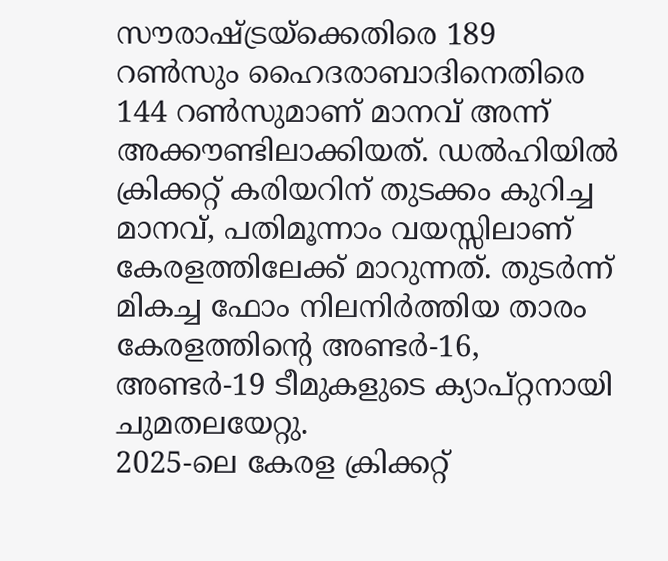സൗരാഷ്ട്രയ്ക്കെതിരെ 189 റൺസും ഹൈദരാബാദിനെതിരെ 144 റൺസുമാണ് മാനവ് അന്ന് അക്കൗണ്ടിലാക്കിയത്. ഡൽഹിയിൽ ക്രിക്കറ്റ് കരിയറിന് തുടക്കം കുറിച്ച മാനവ്, പതിമൂന്നാം വയസ്സിലാണ് കേരളത്തിലേക്ക് മാറുന്നത്. തുടർന്ന് മികച്ച ഫോം നിലനിർത്തിയ താരം കേരളത്തിന്റെ അണ്ടർ-16, അണ്ടർ-19 ടീമുകളുടെ ക്യാപ്റ്റനായി ചുമതലയേറ്റു.
2025-ലെ കേരള ക്രിക്കറ്റ്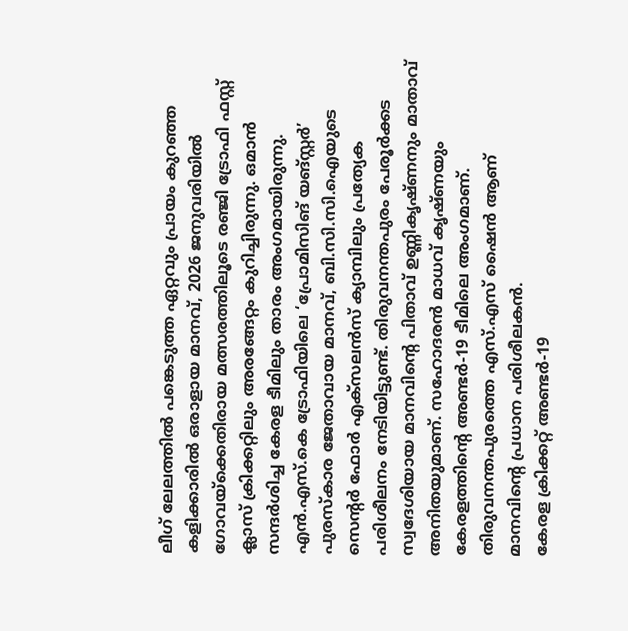ലീഗ് ലേലത്തിൽ പങ്കെടുത്ത ഏറ്റവും പ്രായം കുറഞ്ഞ കളിക്കാരിൽ ഒരാളായ മാനവ്, 2026 ജനുവരിയിൽ ഗോവയ്ക്കെതിരായ മത്സരത്തിലൂടെ രഞ്ജി ട്രോഫി ഫസ്റ്റ് ക്ലാസ് ക്രിക്കറ്റിലും അരങ്ങേറ്റം കുറിച്ചിരുന്നു. ഒമാൻ സന്ദർശിച്ച കേരള ടീമിലും താരം അംഗമായിരുന്നു. എൻ.എസ്.കെ ട്രോഫിയിലെ ‘പ്രോമിസിങ് യങ്സ്റ്റർ’ പുരസ്കാര ജേതാവായ മാനവ്, ബി.സി.സി.ഐയുടെ സെൻ്റർ ഫോർ എക്സലൻസ് ക്യാമ്പിലും പ്രത്യേക പരിശീലനം നേടിയിട്ടുണ്ട്. തിരുവനന്തപുരം പേരൂർക്കട സ്വദേശിയായ മാനവിന്റെ പിതാവ് ഉണ്ണികൃഷ്ണനും മാതാവ് അനിതയുമാണ്. സഹോദരൻ മാധവ് കൃഷ്ണയും കേരളത്തിൻ്റെ അണ്ടർ-19 ടീമിലെ അംഗമാണ്. തിരുവനന്തപുരത്തെ എസ്.എസ് ഷൈൻ ആണ് മാനവിൻ്റെ പ്രധാന പരിശീലകൻ.
കേരള ക്രിക്കറ്റ് അണ്ടർ-19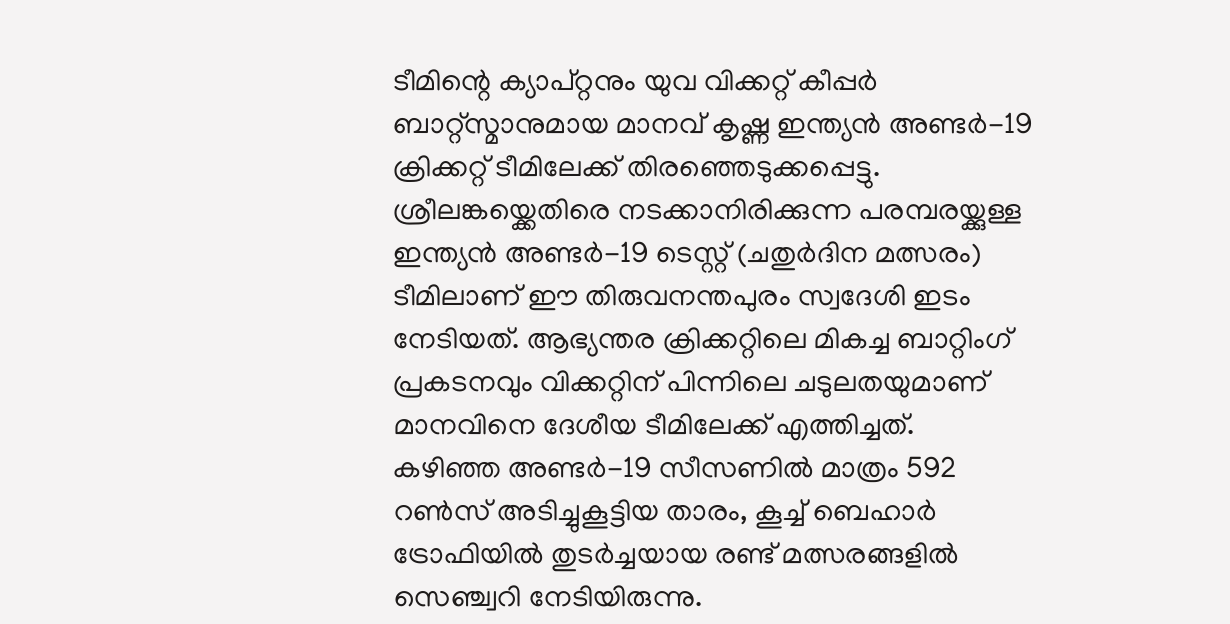ടീമിന്റെ ക്യാപ്റ്റനും യുവ വിക്കറ്റ് കീപ്പർ ബാറ്റ്സ്മാനുമായ മാനവ് കൃഷ്ണ ഇന്ത്യൻ അണ്ടർ-19 ക്രിക്കറ്റ് ടീമിലേക്ക് തിരഞ്ഞെടുക്കപ്പെട്ടു. ശ്രീലങ്കയ്ക്കെതിരെ നടക്കാനിരിക്കുന്ന പരമ്പരയ്ക്കുള്ള ഇന്ത്യൻ അണ്ടർ-19 ടെസ്റ്റ് (ചതുർദിന മത്സരം) ടീമിലാണ് ഈ തിരുവനന്തപുരം സ്വദേശി ഇടം നേടിയത്. ആഭ്യന്തര ക്രിക്കറ്റിലെ മികച്ച ബാറ്റിംഗ് പ്രകടനവും വിക്കറ്റിന് പിന്നിലെ ചടുലതയുമാണ് മാനവിനെ ദേശീയ ടീമിലേക്ക് എത്തിച്ചത്.
കഴിഞ്ഞ അണ്ടർ-19 സീസണിൽ മാത്രം 592 റൺസ് അടിച്ചുകൂട്ടിയ താരം, കൂച്ച് ബെഹാർ ട്രോഫിയിൽ തുടർച്ചയായ രണ്ട് മത്സരങ്ങളിൽ സെഞ്ച്വറി നേടിയിരുന്നു.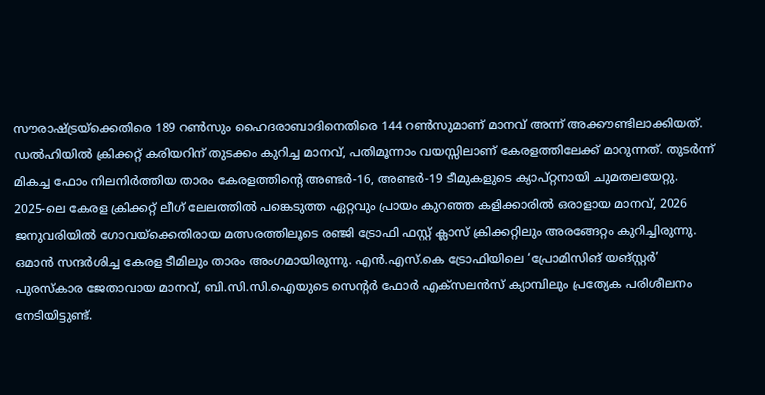സൗരാഷ്ട്രയ്ക്കെതിരെ 189 റൺസും ഹൈദരാബാദിനെതിരെ 144 റൺസുമാണ് മാനവ് അന്ന് അക്കൗണ്ടിലാക്കിയത്. ഡൽഹിയിൽ ക്രിക്കറ്റ് കരിയറിന് തുടക്കം കുറിച്ച മാനവ്, പതിമൂന്നാം വയസ്സിലാണ് കേരളത്തിലേക്ക് മാറുന്നത്. തുടർന്ന് മികച്ച ഫോം നിലനിർത്തിയ താരം കേരളത്തിന്റെ അണ്ടർ-16, അണ്ടർ-19 ടീമുകളുടെ ക്യാപ്റ്റനായി ചുമതലയേറ്റു.
2025-ലെ കേരള ക്രിക്കറ്റ് ലീഗ് ലേലത്തിൽ പങ്കെടുത്ത ഏറ്റവും പ്രായം കുറഞ്ഞ കളിക്കാരിൽ ഒരാളായ മാനവ്, 2026 ജനുവരിയിൽ ഗോവയ്ക്കെതിരായ മത്സരത്തിലൂടെ രഞ്ജി ട്രോഫി ഫസ്റ്റ് ക്ലാസ് ക്രിക്കറ്റിലും അരങ്ങേറ്റം കുറിച്ചിരുന്നു. ഒമാൻ സന്ദർശിച്ച കേരള ടീമിലും താരം അംഗമായിരുന്നു. എൻ.എസ്.കെ ട്രോഫിയിലെ ‘പ്രോമിസിങ് യങ്സ്റ്റർ’ പുരസ്കാര ജേതാവായ മാനവ്, ബി.സി.സി.ഐയുടെ സെൻ്റർ ഫോർ എക്സലൻസ് ക്യാമ്പിലും പ്രത്യേക പരിശീലനം നേടിയിട്ടുണ്ട്.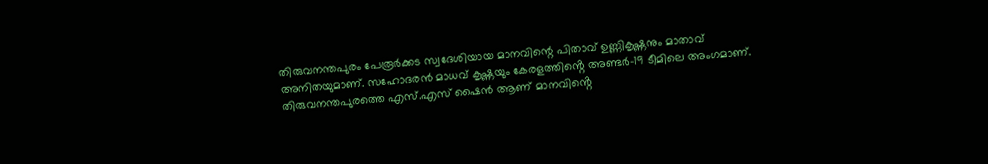തിരുവനന്തപുരം പേരൂർക്കട സ്വദേശിയായ മാനവിന്റെ പിതാവ് ഉണ്ണികൃഷ്ണനും മാതാവ് അനിതയുമാണ്. സഹോദരൻ മാധവ് കൃഷ്ണയും കേരളത്തിൻ്റെ അണ്ടർ-19 ടീമിലെ അംഗമാണ്. തിരുവനന്തപുരത്തെ എസ്.എസ് ഷൈൻ ആണ് മാനവിൻ്റെ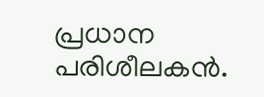പ്രധാന പരിശീലകൻ.